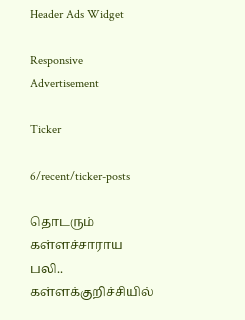Header Ads Widget

Responsive Advertisement

Ticker

6/recent/ticker-posts

தொடரும் கள்ளச்சாராய பலி.. கள்ளக்குறிச்சியில்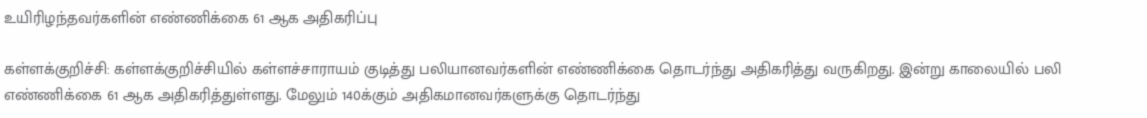உயிரிழந்தவர்களின் எண்ணிக்கை 61 ஆக அதிகரிப்பு

கள்ளக்குறிச்சி: கள்ளக்குறிச்சியில் கள்ளச்சாராயம் குடித்து பலியானவர்களின் எண்ணிக்கை தொடர்ந்து அதிகரித்து வருகிறது. இன்று காலையில் பலி எண்ணிக்கை 61 ஆக அதிகரித்துள்ளது. மேலும் 140க்கும் அதிகமானவர்களுக்கு தொடர்ந்து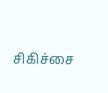சிகிச்சை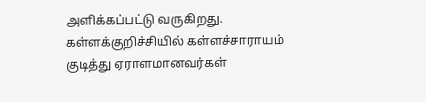அளிக்கப்பட்டு வருகிறது. கள்ளக்குறிச்சியில் கள்ளச்சாராயம் குடித்து ஏராளமானவர்கள்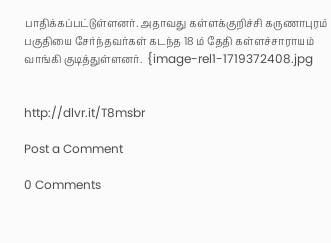பாதிக்கப்பட்டுள்ளனர். அதாவது கள்ளக்குறிச்சி கருணாபுரம் பகுதியை சேர்ந்தவர்கள் கடந்த 18 ம் தேதி கள்ளச்சாராயம் வாங்கி குடித்துள்ளனர்.  {image-rel1-1719372408.jpg


http://dlvr.it/T8msbr

Post a Comment

0 Comments